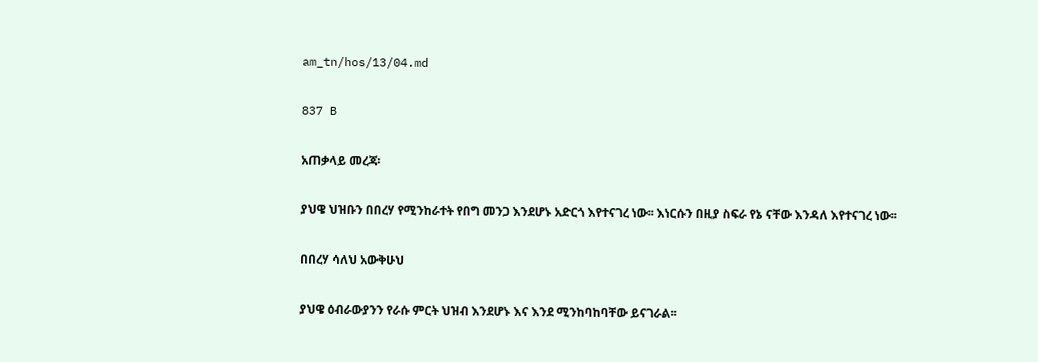am_tn/hos/13/04.md

837 B

አጠቃላይ መረጃ፡

ያህዌ ህዝቡን በበረሃ የሚንከራተት የበግ መንጋ እንደሆኑ አድርጎ እየተናገረ ነው፡፡ እነርሱን በዚያ ስፍራ የኔ ናቸው እንዳለ እየተናገረ ነው፡፡

በበረሃ ሳለህ አውቅሁህ

ያህዌ ዕብራውያንን የራሱ ምርት ህዝብ እንደሆኑ እና እንደ ሚንከባከባቸው ይናገራል፡፡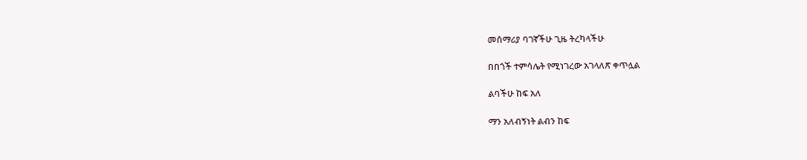መሰማሪያ ባገኛችሁ ጊዜ ትረካላችሁ

በበጎች ተምሳሌት የሚነገረው አገላለጽ ቀጥሏል

ልባችሁ ከፍ አለ

ማን አለብኝነት ልብን ከፍ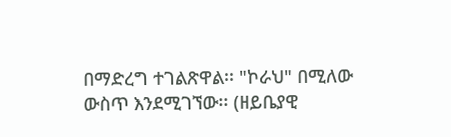በማድረግ ተገልጽዋል፡፡ "ኮራህ" በሚለው ውስጥ እንደሚገኘው፡፡ (ዘይቤያዊ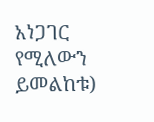አነጋገር የሚለውን ይመልከቱ)